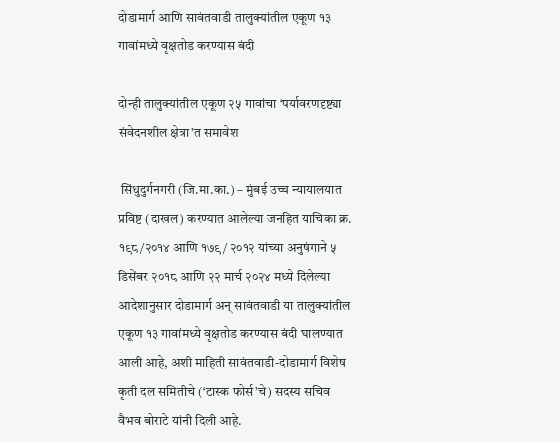दोडामार्ग आणि सावंतवाडी तालुक्यांतील एकूण १३ गावांमध्ये वृक्षतोड करण्यास बंदी

दोन्ही तालुक्यांतील एकूण २५ गावांचा ‘पर्यावरणदृष्ट्या संवेदनशील क्षेत्रा’त समावेश

 सिंधुदुर्गनगरी (जि.मा.का.) – मुंबई उच्च न्यायालयात प्रविष्ट (दाखल) करण्यात आलेल्या जनहित याचिका क्र. १९८/२०१४ आणि १७९/ २०१२ यांच्या अनुषंगाने ५ डिसेंबर २०१८ आणि २२ मार्च २०२४ मध्ये दिलेल्या आदेशानुसार दोडामार्ग अन् सावंतवाडी या तालुक्यांतील एकूण १३ गावांमध्ये वृक्षतोड करण्यास बंदी घालण्यात आली आहे, अशी माहिती सावंतवाडी-दोडामार्ग विशेष कृती दल समितीचे (‘टास्क फोर्स’चे) सदस्य सचिव वैभव बोराटे यांनी दिली आहे.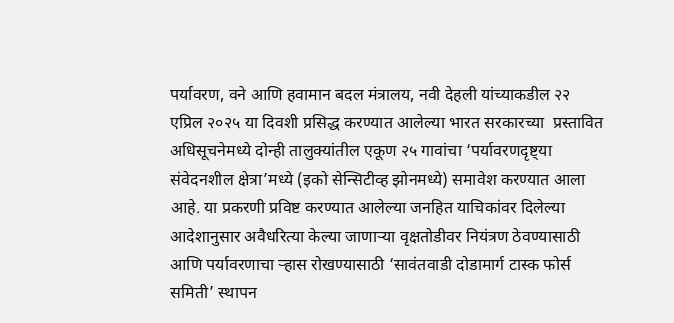पर्यावरण, वने आणि हवामान बदल मंत्रालय, नवी देहली यांच्याकडील २२ एप्रिल २०२५ या दिवशी प्रसिद्ध करण्यात आलेल्या भारत सरकारच्या  प्रस्तावित अधिसूचनेमध्ये दोन्ही तालुक्यांतील एकूण २५ गावांचा ‘पर्यावरणदृष्ट्या संवेदनशील क्षेत्रा’मध्ये (इको सेन्सिटीव्ह झोनमध्ये) समावेश करण्यात आला आहे. या प्रकरणी प्रविष्ट करण्यात आलेल्या जनहित याचिकांवर दिलेल्या आदेशानुसार अवैधरित्या केल्या जाणार्‍या वृक्षतोडीवर नियंत्रण ठेवण्यासाठी आणि पर्यावरणाचा र्‍हास रोखण्यासाठी ‘सावंतवाडी दोडामार्ग टास्क फोर्स समिती’ स्थापन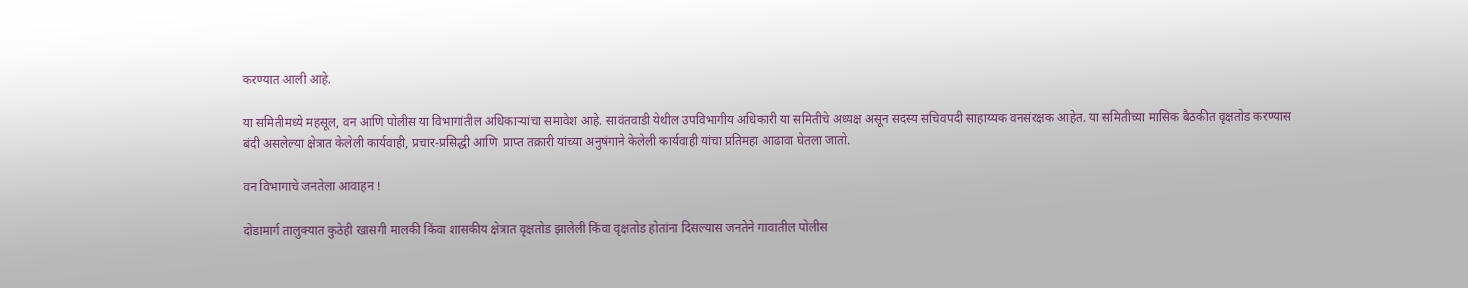करण्यात आली आहे.

या समितीमध्ये महसूल, वन आणि पोलीस या विभागांतील अधिकार्‍यांचा समावेश आहे. सावंतवाडी येथील उपविभागीय अधिकारी या समितीचे अध्यक्ष असून सदस्य सचिवपदी साहाय्यक वनसंरक्षक आहेत. या समितीच्या मासिक बैठकीत वृक्षतोड करण्यास बंदी असलेल्या क्षेत्रात केलेली कार्यवाही, प्रचार-प्रसिद्धी आणि  प्राप्त तक्रारी यांच्या अनुषंगाने केलेली कार्यवाही यांचा प्रतिमहा आढावा घेतला जातो.

वन विभागाचे जनतेला आवाहन !

दोडामार्ग तालुक्यात कुठेही खासगी मालकी किंवा शासकीय क्षेत्रात वृक्षतोड झालेली किंवा वृक्षतोड होतांना दिसल्यास जनतेने गावातील पोलीस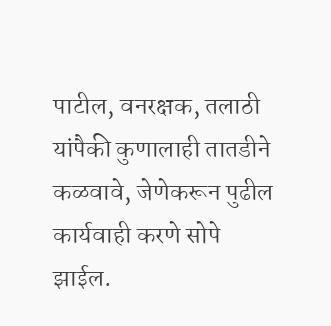पाटील, वनरक्षक, तलाठी यांपैकी कुणालाही तातडीने कळवावे, जेणेकरून पुढील कार्यवाही करणे सोपे झाईल.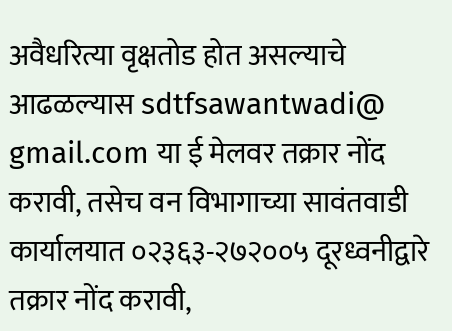अवैधरित्या वृक्षतोड होत असल्याचे आढळल्यास sdtfsawantwadi@ gmail.com या ई मेलवर तक्रार नोंद करावी, तसेच वन विभागाच्या सावंतवाडी कार्यालयात ०२३६३-२७२००५ दूरध्वनीद्वारे तक्रार नोंद करावी,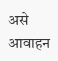असे आवाहन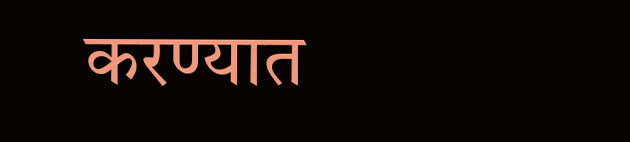करण्यात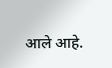आले आहे.